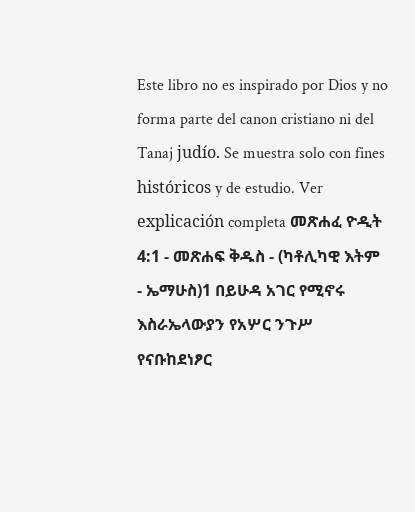Este libro no es inspirado por Dios y no forma parte del canon cristiano ni del Tanaj judío. Se muestra solo con fines históricos y de estudio. Ver explicación completa መጽሐፈ ዮዲት 4:1 - መጽሐፍ ቅዱስ - (ካቶሊካዊ እትም - ኤማሁስ)1 በይሁዳ አገር የሚኖሩ እስራኤላውያን የአሦር ንጉሥ የናቡከደነፆር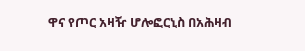ዋና የጦር አዛዥ ሆሎፎርኒስ በአሕዛብ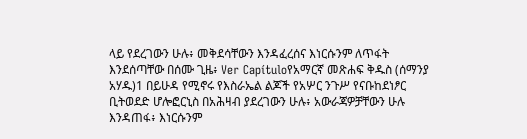ላይ የደረገውን ሁሉ፥ መቅደሳቸውን እንዳፈረሰና እነርሱንም ለጥፋት እንደሰጣቸው በሰሙ ጊዜ፥ Ver Capítuloየአማርኛ መጽሐፍ ቅዱስ (ሰማንያ አሃዱ)1 በይሁዳ የሚኖሩ የእስራኤል ልጆች የአሦር ንጉሥ የናቡከደነፆር ቢትወደድ ሆሎፎርኒስ በአሕዛብ ያደረገውን ሁሉ፥ አውራጃዎቻቸውን ሁሉ እንዳጠፋ፥ እነርሱንም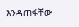እንዳጠፋቸው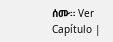ሰሙ። Ver Capítulo |